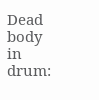Dead body in drum: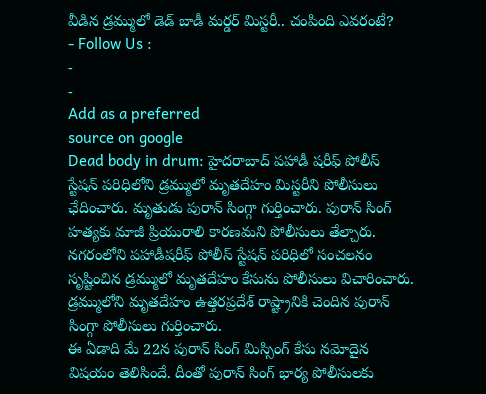వీడిన డ్రమ్ములో డెడ్ బాడీ మర్డర్ మిస్టరీ.. చంపింది ఎవరంటే?
- Follow Us :
-
-
Add as a preferred
source on google
Dead body in drum: హైదరాబాద్ పహాడీ షరీఫ్ పోలీస్ స్టేషన్ పరిధిలోని డ్రమ్ములో మృతదేహం మిస్టరీని పోలీసులు ఛేదించారు. మృతుడు పురాన్ సింగ్గా గుర్తించారు. పురాన్ సింగ్ హత్యకు మాజీ ప్రియురాలి కారణమని పోలీసులు తేల్చారు. నగరంలోని పహాడీషరీఫ్ పోలీస్ స్టేషన్ పరిధిలో సంచలనం సృష్టించిన డ్రమ్ములో మృతదేహం కేసును పోలీసులు విచారించారు. డ్రమ్ములోని మృతదేహం ఉత్తరప్రదేశ్ రాష్ట్రానికి చెందిన పురాన్ సింగ్గా పోలీసులు గుర్తించారు.
ఈ ఏడాది మే 22న పురాన్ సింగ్ మిస్సింగ్ కేసు నమోదైన విషయం తెలిసిందే. దీంతో పురాన్ సింగ్ భార్య పోలీసులకు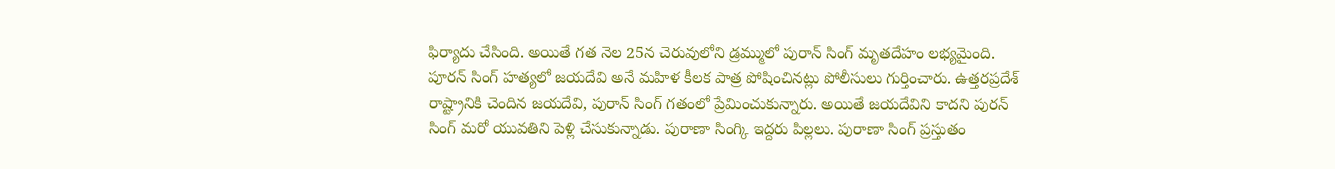ఫిర్యాదు చేసింది. అయితే గత నెల 25న చెరువులోని డ్రమ్ములో పురాన్ సింగ్ మృతదేహం లభ్యమైంది. పూరన్ సింగ్ హత్యలో జయదేవి అనే మహిళ కీలక పాత్ర పోషించినట్లు పోలీసులు గుర్తించారు. ఉత్తరప్రదేశ్ రాష్ట్రానికి చెందిన జయదేవి, పురాన్ సింగ్ గతంలో ప్రేమించుకున్నారు. అయితే జయదేవిని కాదని పురన్ సింగ్ మరో యువతిని పెళ్లి చేసుకున్నాడు. పురాణా సింగ్కి ఇద్దరు పిల్లలు. పురాణా సింగ్ ప్రస్తుతం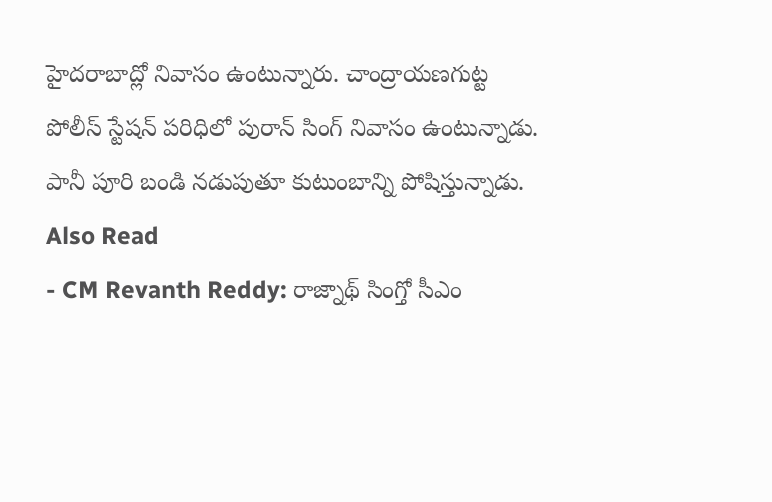హైదరాబాద్లో నివాసం ఉంటున్నారు. చాంద్రాయణగుట్ట పోలీస్ స్టేషన్ పరిధిలో పురాన్ సింగ్ నివాసం ఉంటున్నాడు. పానీ పూరి బండి నడుపుతూ కుటుంబాన్ని పోషిస్తున్నాడు.
Also Read
- CM Revanth Reddy: రాజ్నాథ్ సింగ్తో సీఎం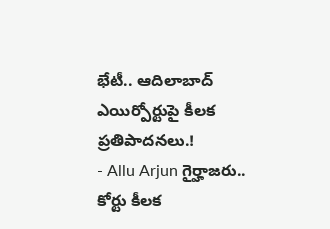భేటీ.. ఆదిలాబాద్ ఎయిర్పోర్టుపై కీలక ప్రతిపాదనలు.!
- Allu Arjun గైర్హాజరు.. కోర్టు కీలక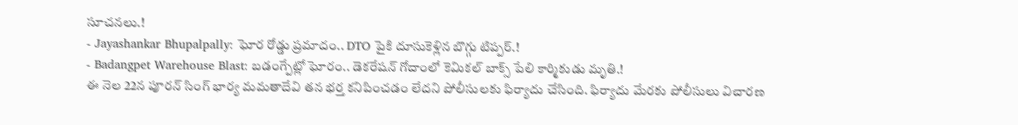సూచనలు.!
- Jayashankar Bhupalpally: ఘోర రోడ్డు ప్రమాదం.. DTO పైకి దూసుకెళ్లిన బొగ్గు టిప్పర్.!
- Badangpet Warehouse Blast: బడంగ్పేట్లో ఘోరం.. డెకరేషన్ గోదాంలో కెమికల్ బాక్స్ పేలి కార్మికుడు మృతి.!
ఈ నెల 22న పూరన్ సింగ్ భార్య మమతాదేవి తన భర్త కనిపించడం లేదని పోలీసులకు ఫిర్యాదు చేసింది. ఫిర్యాదు మేరకు పోలీసులు విచారణ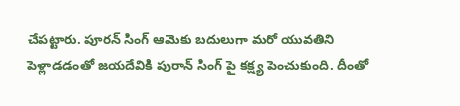చేపట్టారు. పూరన్ సింగ్ ఆమెకు బదులుగా మరో యువతిని పెళ్లాడడంతో జయదేవికి పురాన్ సింగ్ పై కక్ష్య పెంచుకుంది. దీంతో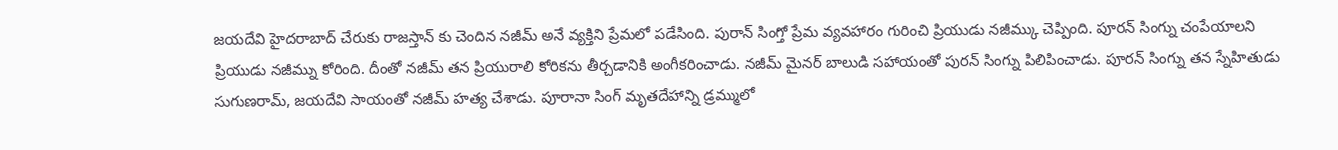జయదేవి హైదరాబాద్ చేరుకు రాజస్తాన్ కు చెందిన నజీమ్ అనే వ్యక్తిని ప్రేమలో పడేసింది. పురాన్ సింగ్తో ప్రేమ వ్యవహారం గురించి ప్రియుడు నజీమ్కు చెప్పింది. పూరన్ సింగ్ను చంపేయాలని ప్రియుడు నజీమ్ను కోరింది. దీంతో నజీమ్ తన ప్రియురాలి కోరికను తీర్చడానికి అంగీకరించాడు. నజీమ్ మైనర్ బాలుడి సహాయంతో పురన్ సింగ్ను పిలిపించాడు. పూరన్ సింగ్ను తన స్నేహితుడు సుగుణరామ్, జయదేవి సాయంతో నజీమ్ హత్య చేశాడు. పూరానా సింగ్ మృతదేహాన్ని డ్రమ్ములో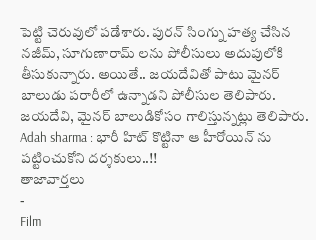పెట్టి చెరువులో పడేశారు. పురన్ సింగ్ను హత్య చేసిన నజీమ్, సూగుణారామ్ లను పోలీసులు అదుపులోకి తీసుకున్నారు. అయితే.. జయదేవితో పాటు మైనర్ బాలుడు పరారీలో ఉన్నాడని పోలీసుల తెలిపారు. జయదేవి, మైనర్ బాలుడికోసం గాలిస్తున్నట్లు తెలిపారు.
Adah sharma : భారీ హిట్ కొట్టినా ఆ హీరోయిన్ ను పట్టించుకోని దర్శకులు..!!
తాజావార్తలు
-
Film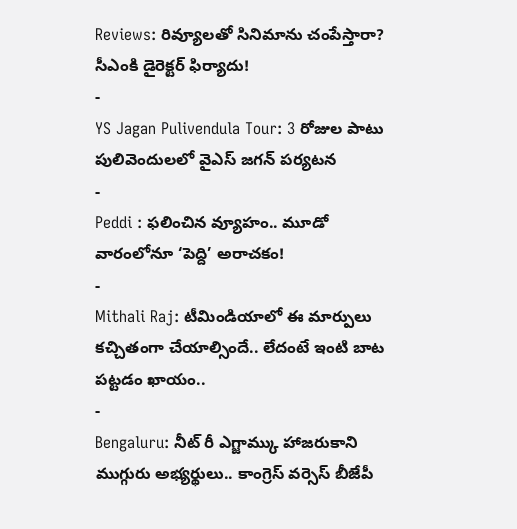Reviews: రివ్యూలతో సినిమాను చంపేస్తారా? సీఎంకి డైరెక్టర్ ఫిర్యాదు!
-
YS Jagan Pulivendula Tour: 3 రోజుల పాటు పులివెందులలో వైఎస్ జగన్ పర్యటన
-
Peddi : ఫలించిన వ్యూహం.. మూడో వారంలోనూ ‘పెద్ది’ అరాచకం!
-
Mithali Raj: టీమిండియాలో ఈ మార్పులు కచ్చితంగా చేయాల్సిందే.. లేదంటే ఇంటి బాట పట్టడం ఖాయం..
-
Bengaluru: నీట్ రీ ఎగ్జామ్కు హాజరుకాని ముగ్గురు అభ్యర్థులు.. కాంగ్రెస్ వర్సెస్ బీజేపీ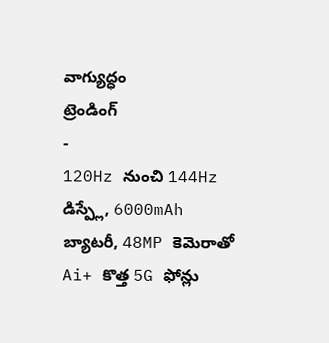వాగ్యుద్ధం
ట్రెండింగ్
-
120Hz నుంచి 144Hz డిస్ప్లే, 6000mAh బ్యాటరీ, 48MP కెమెరాతో Ai+ కొత్త 5G ఫోన్లు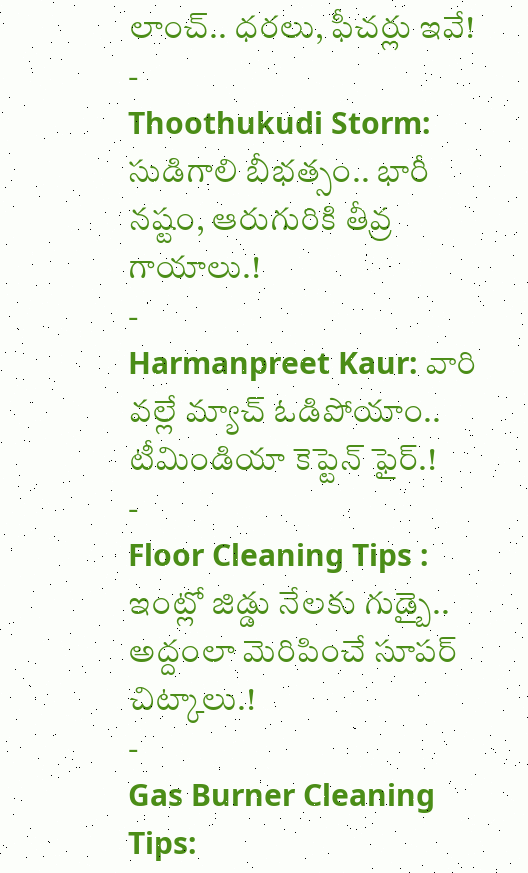లాంచ్.. ధరలు, ఫీచర్లు ఇవే!
-
Thoothukudi Storm: సుడిగాలి బీభత్సం.. భారీ నష్టం, ఆరుగురికి తీవ్ర గాయాలు.!
-
Harmanpreet Kaur: వారి వల్లే మ్యాచ్ ఓడిపోయాం.. టీమిండియా కెప్టెన్ ఫైర్.!
-
Floor Cleaning Tips : ఇంట్లో జిడ్డు నేలకు గుడ్బై.. అద్దంలా మెరిపించే సూపర్ చిట్కాలు.!
-
Gas Burner Cleaning Tips: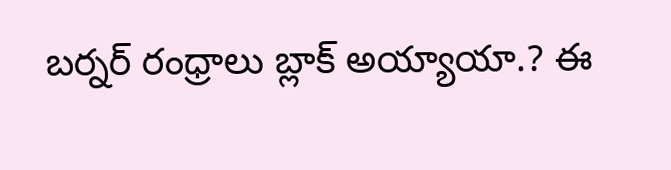బర్నర్ రంధ్రాలు బ్లాక్ అయ్యాయా.? ఈ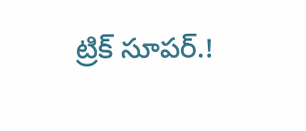ట్రిక్ సూపర్.!